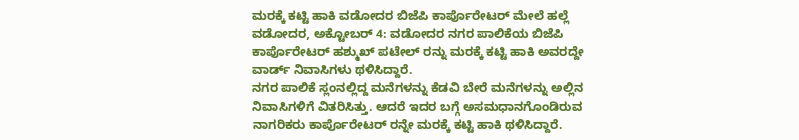ಮರಕ್ಕೆ ಕಟ್ಟಿ ಹಾಕಿ ವಡೋದರ ಬಿಜೆಪಿ ಕಾರ್ಪೊರೇಟರ್ ಮೇಲೆ ಹಲ್ಲೆ
ವಡೋದರ, ಅಕ್ಟೋಬರ್ 4: ವಡೋದರ ನಗರ ಪಾಲಿಕೆಯ ಬಿಜೆಪಿ ಕಾರ್ಪೊರೇಟರ್ ಹಶ್ಮುಖ್ ಪಟೇಲ್ ರನ್ನು ಮರಕ್ಕೆ ಕಟ್ಟಿ ಹಾಕಿ ಅವರದ್ದೇ ವಾರ್ಡ್ ನಿವಾಸಿಗಳು ಥಳಿಸಿದ್ದಾರೆ.
ನಗರ ಪಾಲಿಕೆ ಸ್ಲಂನಲ್ಲಿದ್ದ ಮನೆಗಳನ್ನು ಕೆಡವಿ ಬೇರೆ ಮನೆಗಳನ್ನು ಅಲ್ಲಿನ ನಿವಾಸಿಗಳಿಗೆ ವಿತರಿಸಿತ್ತು. ಆದರೆ ಇದರ ಬಗ್ಗೆ ಅಸಮಧಾನಗೊಂಡಿರುವ ನಾಗರಿಕರು ಕಾರ್ಪೊರೇಟರ್ ರನ್ನೇ ಮರಕ್ಕೆ ಕಟ್ಟಿ ಹಾಕಿ ಥಳಿಸಿದ್ದಾರೆ.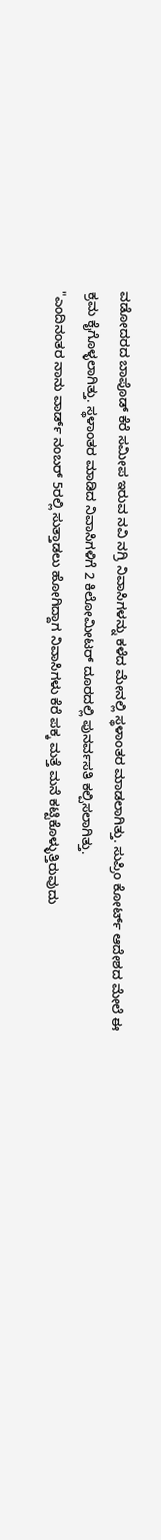ವಡೋದರದ ಬಾಪೊಡ್ ಕೆರೆ ಸಮೀಪ ಇರುವ ನವಿ ನಗ್ರಿ ನಿವಾಸಿಗಳನ್ನು ಕಳೆದ ಮೇನಲ್ಲಿ ಸ್ಥಳಾಂತರ ಮಾಡಲಾಗಿತ್ತು. ಸುಪ್ರಿಂ ಕೋರ್ಟ್ ಆದೇಶದ ಮೇಲೆ ಈ ಕ್ರಮ ಕೈಗೊಳ್ಳಲಾಗಿತ್ತು. ಸ್ಥಳಾಂತರ ಮಾಡಿದ ನಿವಾಸಿಗಳಿಗೆ 2 ಕಿಲೋಮೀಟರ್ ದೂರದಲ್ಲಿ ಪುನರ್ವಸತಿ ಕಲ್ಪಿಸಲಾಗಿತ್ತು.
"ಎಂದಿನಂತರ ನಾನು ವಾರ್ಡ್ ನಂಬರ್ 5ರಲ್ಲಿ ಸುತ್ತಾಡಲು ಹೋಗಿದ್ದಾಗ ನಿವಾಸಿಗಳು ಕೆರೆ ಪಕ್ಕ ಮತ್ತೆ ಮನೆ ಕಟ್ಟಿಕೊಳ್ಳುತ್ತಿರುವುದು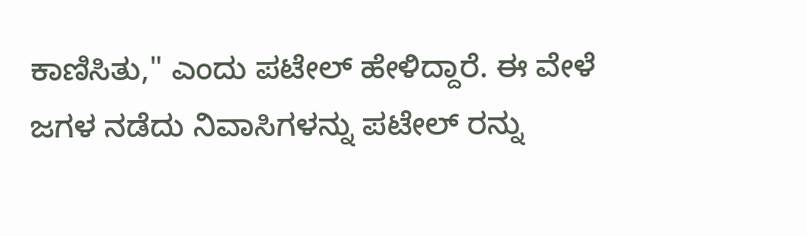ಕಾಣಿಸಿತು," ಎಂದು ಪಟೇಲ್ ಹೇಳಿದ್ದಾರೆ. ಈ ವೇಳೆ ಜಗಳ ನಡೆದು ನಿವಾಸಿಗಳನ್ನು ಪಟೇಲ್ ರನ್ನು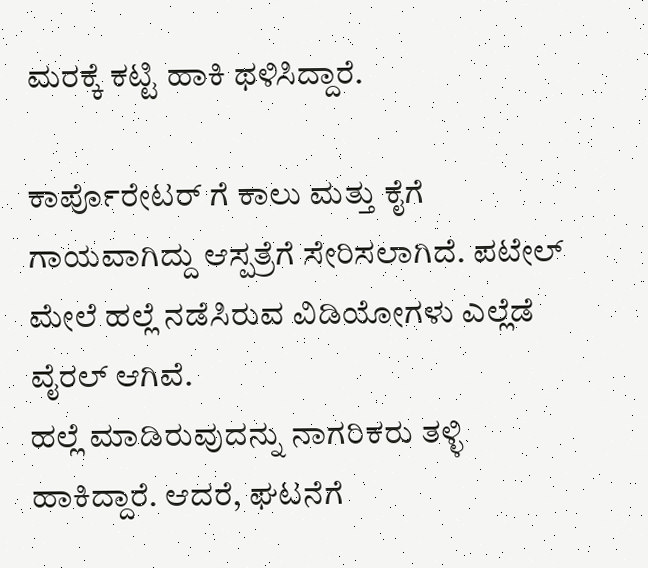ಮರಕ್ಕೆ ಕಟ್ಟಿ ಹಾಕಿ ಥಳಿಸಿದ್ದಾರೆ.

ಕಾರ್ಪೊರೇಟರ್ ಗೆ ಕಾಲು ಮತ್ತು ಕೈಗೆ ಗಾಯವಾಗಿದ್ದು ಆಸ್ಪತ್ರೆಗೆ ಸೇರಿಸಲಾಗಿದೆ. ಪಟೇಲ್ ಮೇಲೆ ಹಲ್ಲೆ ನಡೆಸಿರುವ ವಿಡಿಯೋಗಳು ಎಲ್ಲೆಡೆ ವೈರಲ್ ಆಗಿವೆ.
ಹಲ್ಲೆ ಮಾಡಿರುವುದನ್ನು ನಾಗರಿಕರು ತಳ್ಳಿ ಹಾಕಿದ್ದಾರೆ. ಆದರೆ, ಘಟನೆಗೆ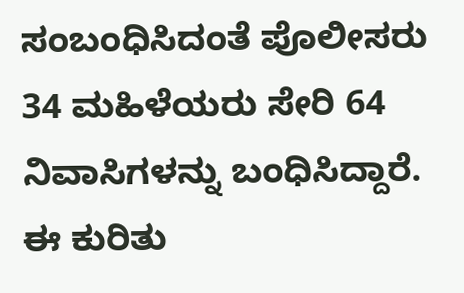ಸಂಬಂಧಿಸಿದಂತೆ ಪೊಲೀಸರು 34 ಮಹಿಳೆಯರು ಸೇರಿ 64 ನಿವಾಸಿಗಳನ್ನು ಬಂಧಿಸಿದ್ದಾರೆ.
ಈ ಕುರಿತು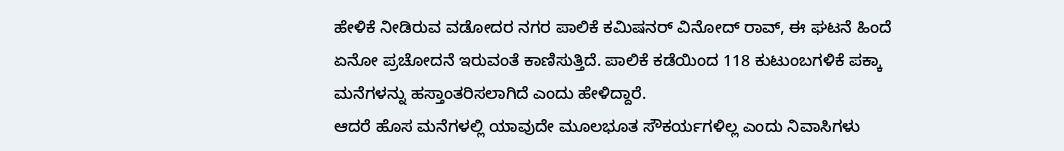ಹೇಳಿಕೆ ನೀಡಿರುವ ವಡೋದರ ನಗರ ಪಾಲಿಕೆ ಕಮಿಷನರ್ ವಿನೋದ್ ರಾವ್, ಈ ಘಟನೆ ಹಿಂದೆ ಏನೋ ಪ್ರಚೋದನೆ ಇರುವಂತೆ ಕಾಣಿಸುತ್ತಿದೆ. ಪಾಲಿಕೆ ಕಡೆಯಿಂದ 118 ಕುಟುಂಬಗಳಿಕೆ ಪಕ್ಕಾ ಮನೆಗಳನ್ನು ಹಸ್ತಾಂತರಿಸಲಾಗಿದೆ ಎಂದು ಹೇಳಿದ್ದಾರೆ.
ಆದರೆ ಹೊಸ ಮನೆಗಳಲ್ಲಿ ಯಾವುದೇ ಮೂಲಭೂತ ಸೌಕರ್ಯಗಳಿಲ್ಲ ಎಂದು ನಿವಾಸಿಗಳು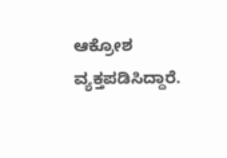ಆಕ್ರೋಶ ವ್ಯಕ್ತಪಡಿಸಿದ್ದಾರೆ.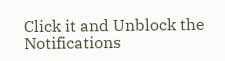Click it and Unblock the Notifications